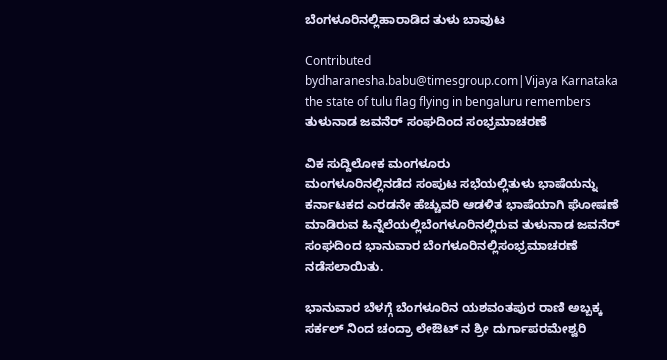ಬೆಂಗಳೂರಿನಲ್ಲಿಹಾರಾಡಿದ ತುಳು ಬಾವುಟ

Contributed bydharanesha.babu@timesgroup.com|Vijaya Karnataka
the state of tulu flag flying in bengaluru remembers
ತುಳುನಾಡ ಜವನೆರ್ ಸಂಘದಿಂದ ಸಂಭ್ರಮಾಚರಣೆ

ವಿಕ ಸುದ್ದಿಲೋಕ ಮಂಗಳೂರು
ಮಂಗಳೂರಿನಲ್ಲಿನಡೆದ ಸಂಪುಟ ಸಭೆಯಲ್ಲಿತುಳು ಭಾಷೆಯನ್ನು ಕರ್ನಾಟಕದ ಎರಡನೇ ಹೆಚ್ಚುವರಿ ಆಡಳಿತ ಭಾಷೆಯಾಗಿ ಘೋಷಣೆ ಮಾಡಿರುವ ಹಿನ್ನೆಲೆಯಲ್ಲಿಬೆಂಗಳೂರಿನಲ್ಲಿರುವ ತುಳುನಾಡ ಜವನೆರ್ ಸಂಘದಿಂದ ಭಾನುವಾರ ಬೆಂಗಳೂರಿನಲ್ಲಿಸಂಭ್ರಮಾಚರಣೆ ನಡೆಸಲಾಯಿತು.

ಭಾನುವಾರ ಬೆಳಗ್ಗೆ ಬೆಂಗಳೂರಿನ ಯಶವಂತಪುರ ರಾಣಿ ಅಬ್ಬಕ್ಕ ಸರ್ಕಲ್ ನಿಂದ ಚಂದ್ರಾ ಲೇಔಟ್ ನ ಶ್ರೀ ದುರ್ಗಾಪರಮೇಶ್ವರಿ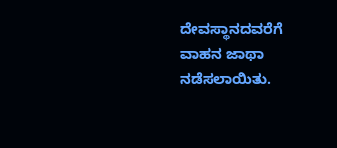ದೇವಸ್ಥಾನದವರೆಗೆ ವಾಹನ ಜಾಥಾ ನಡೆಸಲಾಯಿತು.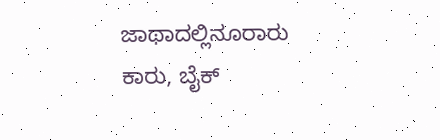ಜಾಥಾದಲ್ಲಿನೂರಾರು ಕಾರು, ಬೈಕ್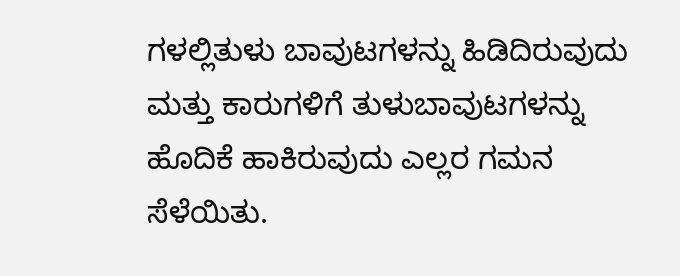ಗಳಲ್ಲಿತುಳು ಬಾವುಟಗಳನ್ನು ಹಿಡಿದಿರುವುದು ಮತ್ತು ಕಾರುಗಳಿಗೆ ತುಳುಬಾವುಟಗಳನ್ನು ಹೊದಿಕೆ ಹಾಕಿರುವುದು ಎಲ್ಲರ ಗಮನ ಸೆಳೆಯಿತು.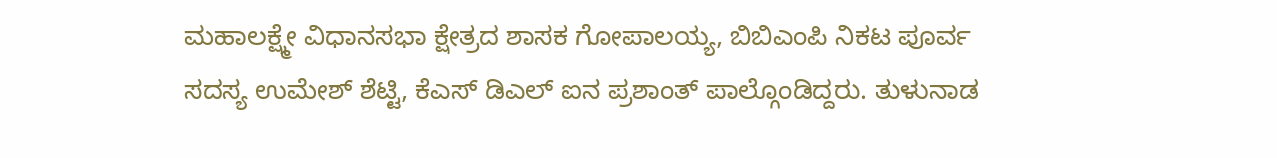ಮಹಾಲಕ್ಷ್ಮೇ ವಿಧಾನಸಭಾ ಕ್ಷೇತ್ರದ ಶಾಸಕ ಗೋಪಾಲಯ್ಯ, ಬಿಬಿಎಂಪಿ ನಿಕಟ ಪೂರ್ವ ಸದಸ್ಯ ಉಮೇಶ್ ಶೆಟ್ಟಿ, ಕೆಎಸ್ ಡಿಎಲ್ ಐನ ಪ್ರಶಾಂತ್ ಪಾಲ್ಗೊಂಡಿದ್ದರು. ತುಳುನಾಡ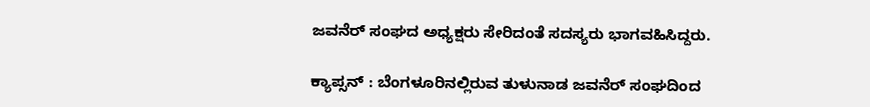ಜವನೆರ್ ಸಂಘದ ಅಧ್ಯಕ್ಷರು ಸೇರಿದಂತೆ ಸದಸ್ಯರು ಭಾಗವಹಿಸಿದ್ದರು.

ಕ್ಯಾಪ್ಸನ್ : ಬೆಂಗಳೂರಿನಲ್ಲಿರುವ ತುಳುನಾಡ ಜವನೆರ್ ಸಂಘದಿಂದ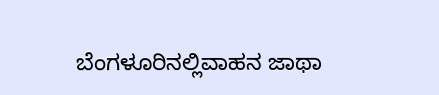ಬೆಂಗಳೂರಿನಲ್ಲಿವಾಹನ ಜಾಥಾ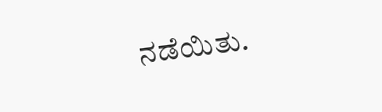ನಡೆಯಿತು.